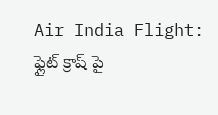Air India Flight: ఫ్లైట్ క్రాష్ పై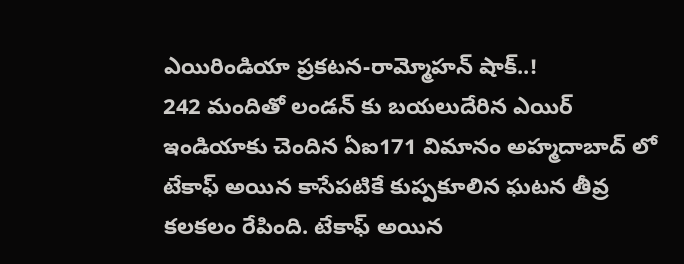ఎయిరిండియా ప్రకటన-రామ్మోహన్ షాక్..!
242 మందితో లండన్ కు బయలుదేరిన ఎయిర్ ఇండియాకు చెందిన ఏఐ171 విమానం అహ్మదాబాద్ లో టేకాఫ్ అయిన కాసేపటికే కుప్పకూలిన ఘటన తీవ్ర కలకలం రేపింది. టేకాఫ్ అయిన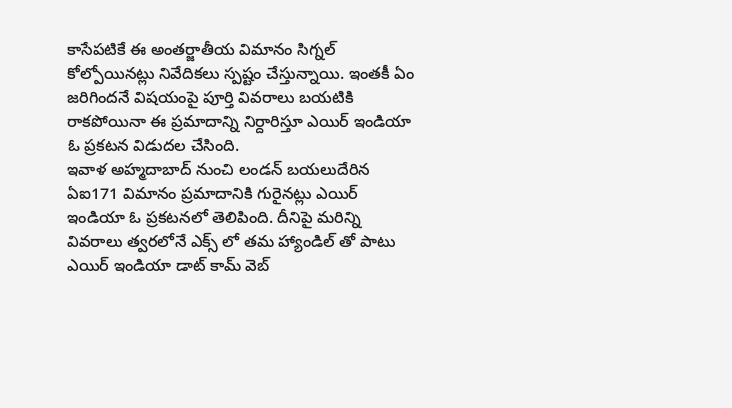కాసేపటికే ఈ అంతర్జాతీయ విమానం సిగ్నల్ కోల్పోయినట్లు నివేదికలు స్పష్టం చేస్తున్నాయి. ఇంతకీ ఏం జరిగిందనే విషయంపై పూర్తి వివరాలు బయటికి రాకపోయినా ఈ ప్రమాదాన్ని నిర్దారిస్తూ ఎయిర్ ఇండియా ఓ ప్రకటన విడుదల చేసింది.
ఇవాళ అహ్మదాబాద్ నుంచి లండన్ బయలుదేరిన ఏఐ171 విమానం ప్రమాదానికి గురైనట్లు ఎయిర్ ఇండియా ఓ ప్రకటనలో తెలిపింది. దీనిపై మరిన్ని వివరాలు త్వరలోనే ఎక్స్ లో తమ హ్యాండిల్ తో పాటు ఎయిర్ ఇండియా డాట్ కామ్ వెబ్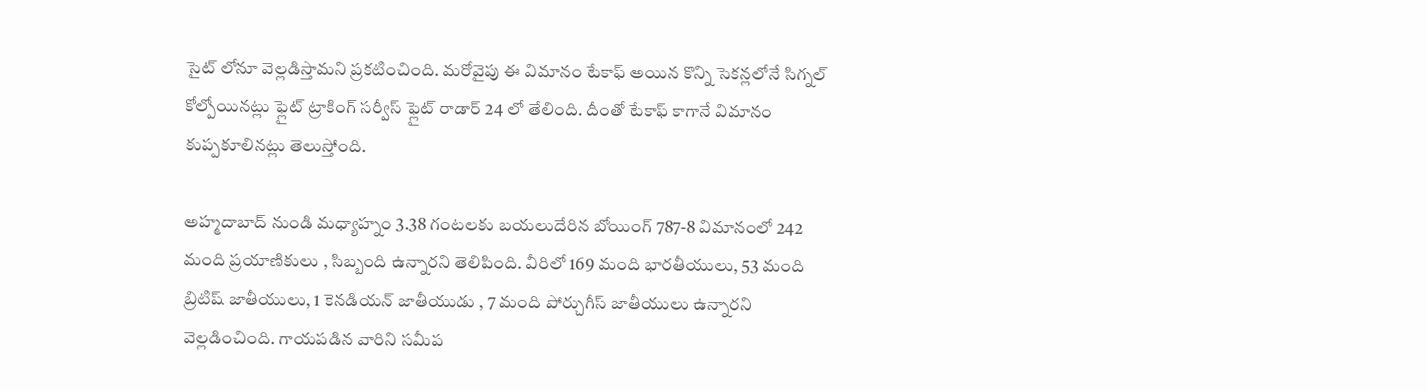సైట్ లోనూ వెల్లడిస్తామని ప్రకటించింది. మరోవైపు ఈ విమానం టేకాఫ్ అయిన కొన్ని సెకన్లలోనే సిగ్నల్ కోల్పోయినట్లు ఫ్లైట్ ట్రాకింగ్ సర్వీస్ ఫ్లైట్ రాడార్ 24 లో తేలింది. దీంతో టేకాఫ్ కాగానే విమానం కుప్పకూలినట్లు తెలుస్తోంది.

అహ్మదాబాద్ నుండి మధ్యాహ్నం 3.38 గంటలకు బయలుదేరిన బోయింగ్ 787-8 విమానంలో 242 మంది ప్రయాణికులు , సిబ్బంది ఉన్నారని తెలిపింది. వీరిలో 169 మంది భారతీయులు, 53 మంది బ్రిటిష్ జాతీయులు, 1 కెనడియన్ జాతీయుడు , 7 మంది పోర్చుగీస్ జాతీయులు ఉన్నారని వెల్లడించింది. గాయపడిన వారిని సమీప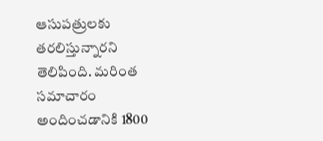ఆసుపత్రులకు తరలిస్తున్నారని తెలిపింది. మరింత సమాచారం అందించడానికి 1800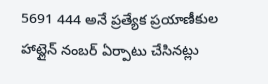5691 444 అనే ప్రత్యేక ప్రయాణీకుల హాట్లైన్ నంబర్ ఏర్పాటు చేసినట్లు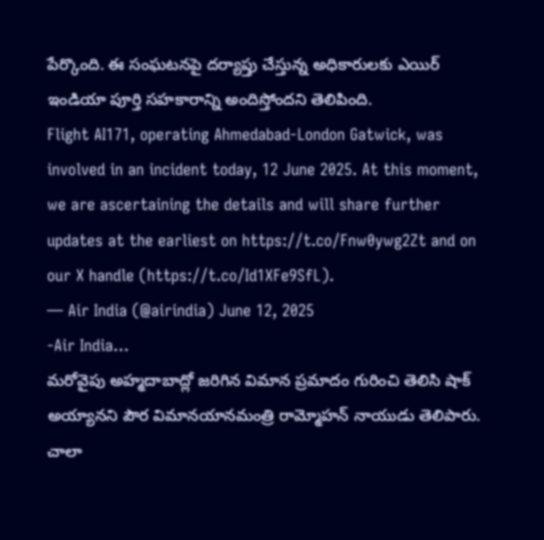పేర్కొంది. ఈ సంఘటనపై దర్యాప్తు చేస్తున్న అధికారులకు ఎయిర్ ఇండియా పూర్తి సహకారాన్ని అందిస్తోందని తెలిపింది.
Flight AI171, operating Ahmedabad-London Gatwick, was involved in an incident today, 12 June 2025. At this moment, we are ascertaining the details and will share further updates at the earliest on https://t.co/Fnw0ywg2Zt and on our X handle (https://t.co/Id1XFe9SfL).
— Air India (@airindia) June 12, 2025
-Air India…
మరోవైపు అహ్మదాబాద్లో జరిగిన విమాన ప్రమాదం గురించి తెలిసి షాక్ అయ్యానని పౌర విమానయానమంత్రి రామ్మోహన్ నాయుడు తెలిపారు. చాలా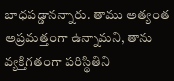బాధపడ్డానన్నారు. తాము అత్యంత అప్రమత్తంగా ఉన్నామని, తాను వ్యక్తిగతంగా పరిస్థితిని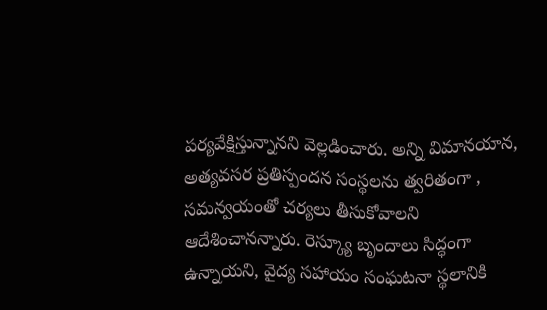పర్యవేక్షిస్తున్నానని వెల్లడించారు. అన్ని విమానయాన, అత్యవసర ప్రతిస్పందన సంస్థలను త్వరితంగా , సమన్వయంతో చర్యలు తీసుకోవాలని ఆదేశించానన్నారు. రెస్క్యూ బృందాలు సిద్ధంగా ఉన్నాయని, వైద్య సహాయం సంఘటనా స్థలానికి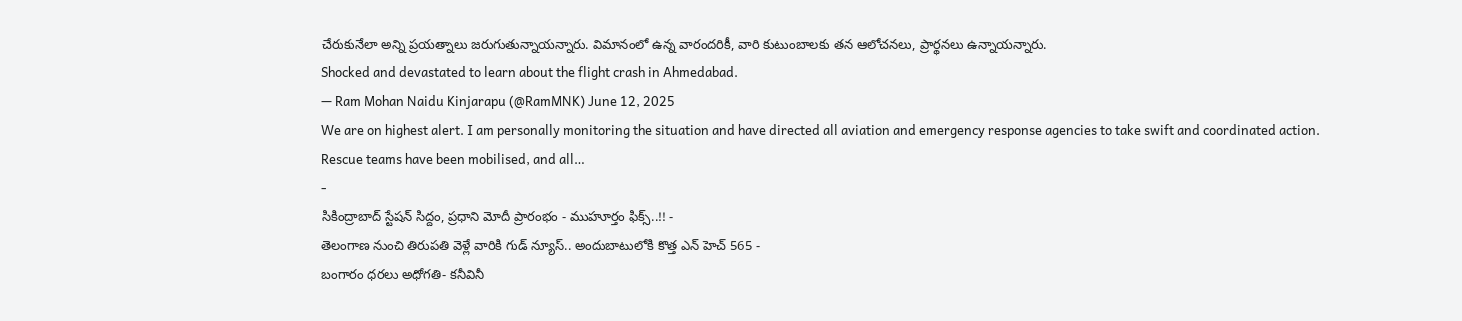చేరుకునేలా అన్ని ప్రయత్నాలు జరుగుతున్నాయన్నారు. విమానంలో ఉన్న వారందరికీ, వారి కుటుంబాలకు తన ఆలోచనలు, ప్రార్థనలు ఉన్నాయన్నారు.
Shocked and devastated to learn about the flight crash in Ahmedabad.
— Ram Mohan Naidu Kinjarapu (@RamMNK) June 12, 2025
We are on highest alert. I am personally monitoring the situation and have directed all aviation and emergency response agencies to take swift and coordinated action.
Rescue teams have been mobilised, and all…
-
సికింద్రాబాద్ స్టేషన్ సిద్దం, ప్రధాని మోదీ ప్రారంభం - ముహూర్తం ఫిక్స్..!! -
తెలంగాణ నుంచి తిరుపతి వెళ్లే వారికి గుడ్ న్యూస్.. అందుబాటులోకి కొత్త ఎన్ హెచ్ 565 -
బంగారం ధరలు అధోగతి- కనీవినీ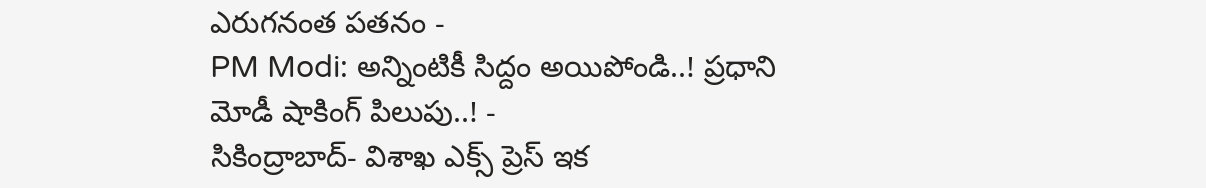ఎరుగనంత పతనం -
PM Modi: అన్నింటికీ సిద్దం అయిపోండి..! ప్రధాని మోడీ షాకింగ్ పిలుపు..! -
సికింద్రాబాద్- విశాఖ ఎక్స్ ప్రెస్ ఇక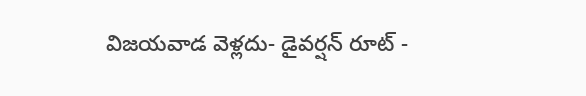విజయవాడ వెళ్లదు- డైవర్షన్ రూట్ -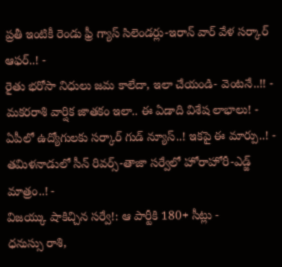ప్రతీ ఇంటికీ రెండు ఫ్రీ గ్యాస్ సిలెండర్లు-ఇరాన్ వార్ వేళ సర్కార్ ఆఫర్..! -
రైతు భరోసా నిధులు జమ కాలేదా, ఇలా చేయండి- వెంటనే..!! -
మకరరాశి వార్షిక జాతకం ఇలా.. ఈ ఏడాది విశేష లాభాలు! -
ఏపీలో ఉద్యోగులకు సర్కార్ గుడ్ న్యూస్..! ఇకపై ఈ మార్పు..! -
తమిళనాడులో సీన్ రివర్స్-తాజా సర్వేలో హోరాహోరీ-ఎడ్జ్ మాత్రం..! -
విజయ్కు షాకిచ్చిన సర్వే!: ఆ పార్టీకి 180+ సీట్లు -
ధనుస్సు రాశి,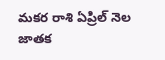మకర రాశి ఏప్రిల్ నెల జాతక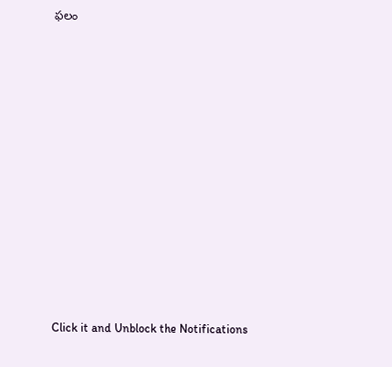ఫలం












Click it and Unblock the Notifications